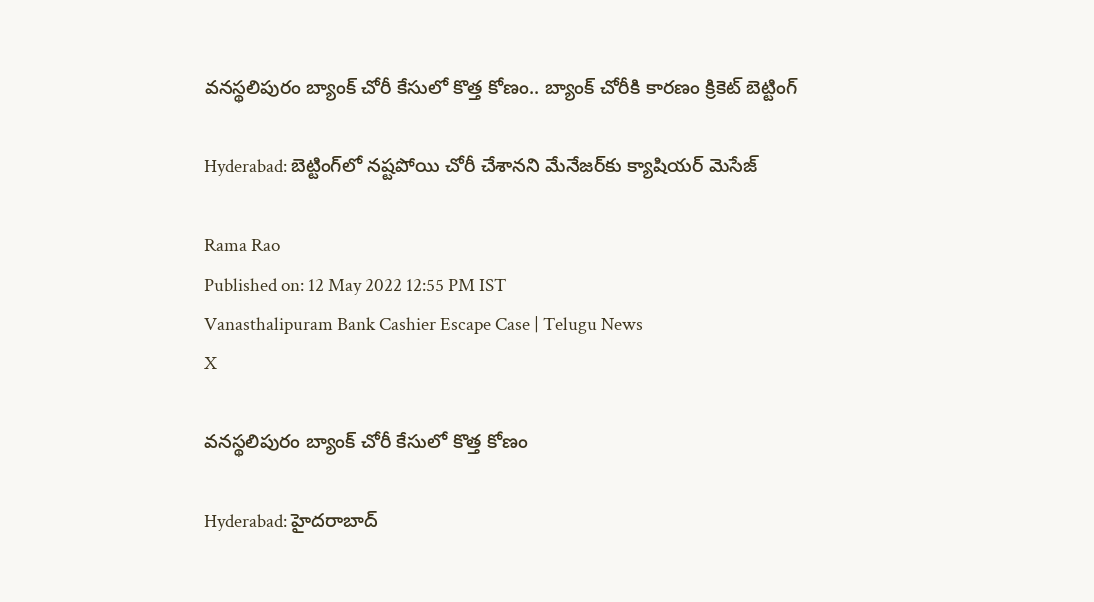వనస్థలిపురం బ్యాంక్‌ చోరీ కేసులో కొత్త కోణం.. బ్యాంక్ చోరీకి కారణం క్రికెట్ బెట్టింగ్

Hyderabad: బెట్టింగ్‌లో నష్టపోయి చోరీ చేశానని మేనేజర్‌కు క్యాషియర్ మెసేజ్

Rama Rao
Published on: 12 May 2022 12:55 PM IST
Vanasthalipuram Bank Cashier Escape Case | Telugu News
X

వనస్థలిపురం బ్యాంక్‌ చోరీ కేసులో కొత్త కోణం

Hyderabad: హైదరాబాద్‌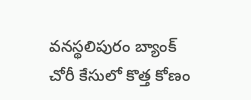వనస్థలిపురం బ్యాంక్‌ చోరీ కేసులో కొత్త కోణం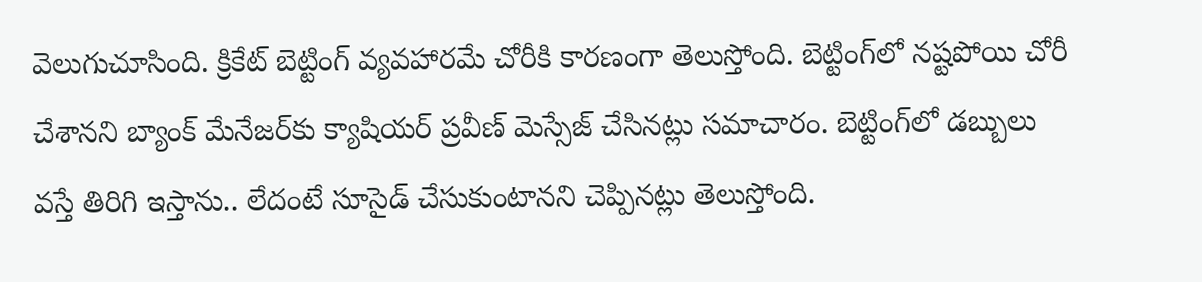వెలుగుచూసింది. క్రికేట్ బెట్టింగ్ వ్యవహారమే చోరీకి కారణంగా తెలుస్తోంది. బెట్టింగ్‌లో నష్టపోయి చోరీ చేశానని బ్యాంక్ మేనేజర్‌కు క్యాషియర్ ప్రవీణ్ మెస్సేజ్ చేసినట్లు సమాచారం. బెట్టింగ్‌లో డబ్బులు వస్తే తిరిగి ఇస్తాను.. లేదంటే సూసైడ్ చేసుకుంటానని చెప్పినట్లు తెలుస్తోంది.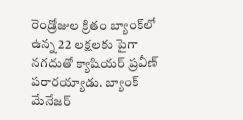రెండ్రోజుల క్రితం బ్యాంక్‌లో ఉన్న 22 లక్షలకు పైగా నగదుతో క్యాషియర్ ప్రవీణ్ పరారయ్యాడు. బ్యాంక్ మేనేజర్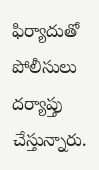ఫిర్యాదుతో పోలీసులు దర్యాప్తు చేస్తున్నారు.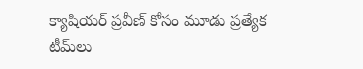క్యాషియర్ ప్రవీణ్ కోసం మూడు ప్రత్యేక టీమ్‌లు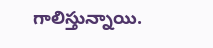గాలిస్తున్నాయి.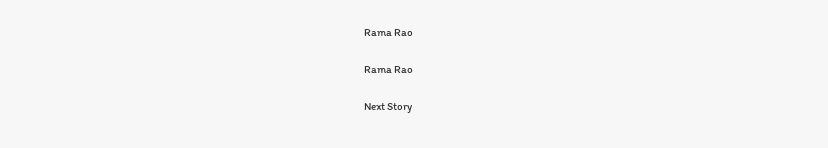Rama Rao

Rama Rao

Next Story